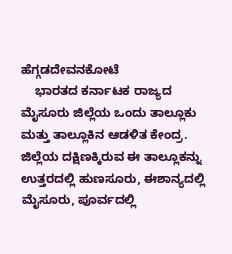ಹೆಗ್ಗಡದೇವನಕೋಟೆ
    ಭಾರತದ ಕರ್ನಾಟಕ ರಾಜ್ಯದ ಮೈಸೂರು ಜಿಲ್ಲೆಯ ಒಂದು ತಾಲ್ಲೂಕು ಮತ್ತು ತಾಲ್ಲೂಕಿನ ಆಡಳಿತ ಕೇಂದ್ರ. ಜಿಲ್ಲೆಯ ದಕ್ಷಿಣಕ್ಕಿರುವ ಈ ತಾಲ್ಲೂಕನ್ನು ಉತ್ತರದಲ್ಲಿ ಹುಣಸೂರು, ಈಶಾನ್ಯದಲ್ಲಿ ಮೈಸೂರು, ಪೂರ್ವದಲ್ಲಿ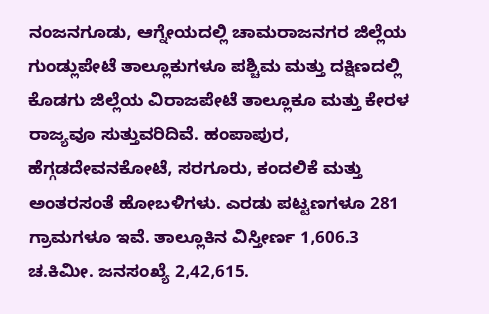ನಂಜನಗೂಡು, ಆಗ್ನೇಯದಲ್ಲಿ ಚಾಮರಾಜನಗರ ಜಿಲ್ಲೆಯ ಗುಂಡ್ಲುಪೇಟೆ ತಾಲ್ಲೂಕುಗಳೂ ಪಶ್ಚಿಮ ಮತ್ತು ದಕ್ಷಿಣದಲ್ಲಿ ಕೊಡಗು ಜಿಲ್ಲೆಯ ವಿರಾಜಪೇಟೆ ತಾಲ್ಲೂಕೂ ಮತ್ತು ಕೇರಳ ರಾಜ್ಯವೂ ಸುತ್ತುವರಿದಿವೆ. ಹಂಪಾಪುರ, ಹೆಗ್ಗಡದೇವನಕೋಟೆ, ಸರಗೂರು, ಕಂದಲಿಕೆ ಮತ್ತು ಅಂತರಸಂತೆ ಹೋಬಳಿಗಳು. ಎರಡು ಪಟ್ಟಣಗಳೂ 281 ಗ್ರಾಮಗಳೂ ಇವೆ. ತಾಲ್ಲೂಕಿನ ವಿಸ್ತೀರ್ಣ 1,606.3 ಚ.ಕಿಮೀ. ಜನಸಂಖ್ಯೆ 2,42,615.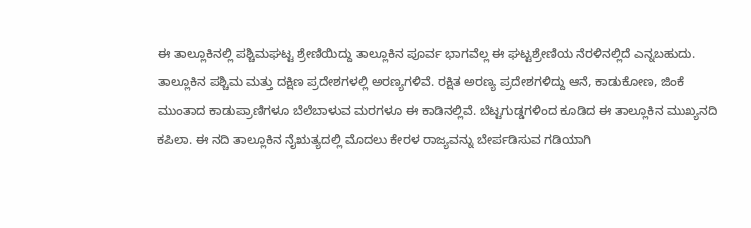ಈ ತಾಲ್ಲೂಕಿನಲ್ಲಿ ಪಶ್ಚಿಮಘಟ್ಟ ಶ್ರೇಣಿಯಿದ್ದು ತಾಲ್ಲೂಕಿನ ಪೂರ್ವ ಭಾಗವೆಲ್ಲ ಈ ಘಟ್ಟಶ್ರೇಣಿಯ ನೆರಳಿನಲ್ಲಿದೆ ಎನ್ನಬಹುದು. ತಾಲ್ಲೂಕಿನ ಪಶ್ಚಿಮ ಮತ್ತು ದಕ್ಷಿಣ ಪ್ರದೇಶಗಳಲ್ಲಿ ಅರಣ್ಯಗಳಿವೆ. ರಕ್ಷಿತ ಅರಣ್ಯ ಪ್ರದೇಶಗಳಿದ್ದು ಆನೆ, ಕಾಡುಕೋಣ, ಜಿಂಕೆ ಮುಂತಾದ ಕಾಡುಪ್ರಾಣಿಗಳೂ ಬೆಲೆಬಾಳುವ ಮರಗಳೂ ಈ ಕಾಡಿನಲ್ಲಿವೆ. ಬೆಟ್ಟಗುಡ್ಡಗಳಿಂದ ಕೂಡಿದ ಈ ತಾಲ್ಲೂಕಿನ ಮುಖ್ಯನದಿ ಕಪಿಲಾ. ಈ ನದಿ ತಾಲ್ಲೂಕಿನ ನೈಋತ್ಯದಲ್ಲಿ ಮೊದಲು ಕೇರಳ ರಾಜ್ಯವನ್ನು ಬೇರ್ಪಡಿಸುವ ಗಡಿಯಾಗಿ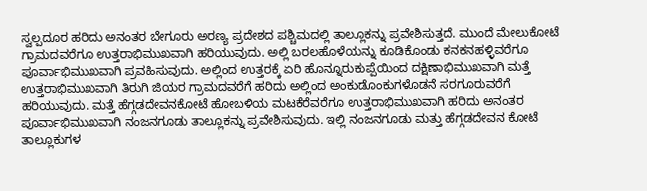ಸ್ವಲ್ಪದೂರ ಹರಿದು ಅನಂತರ ಬೇಗೂರು ಅರಣ್ಯ ಪ್ರದೇಶದ ಪಶ್ಚಿಮದಲ್ಲಿ ತಾಲ್ಲೂಕನ್ನು ಪ್ರವೇಶಿಸುತ್ತದೆ. ಮುಂದೆ ಮೇಲುಕೋಟೆ ಗ್ರಾಮದವರೆಗೂ ಉತ್ತರಾಭಿಮುಖವಾಗಿ ಹರಿಯುವುದು. ಅಲ್ಲಿ ಬರಲಹೊಳೆಯನ್ನು ಕೂಡಿಕೊಂಡು ಕನಕನಹಳ್ಳಿವರೆಗೂ ಪೂರ್ವಾಭಿಮುಖವಾಗಿ ಪ್ರವಹಿಸುವುದು. ಅಲ್ಲಿಂದ ಉತ್ತರಕ್ಕೆ ಏರಿ ಹೊನ್ನೂರುಕುಪ್ಪೆಯಿಂದ ದಕ್ಷಿಣಾಭಿಮುಖವಾಗಿ ಮತ್ತೆ ಉತ್ತರಾಭಿಮುಖವಾಗಿ ತಿರುಗಿ ಜಿಯರ ಗ್ರಾಮದವರೆಗೆ ಹರಿದು ಅಲ್ಲಿಂದ ಅಂಕುಡೊಂಕುಗಳೊಡನೆ ಸರಗೂರುವರೆಗೆ ಹರಿಯುವುದು. ಮತ್ತೆ ಹೆಗ್ಗಡದೇವನಕೋಟೆ ಹೋಬಳಿಯ ಮಟಕೆರೆವರೆಗೂ ಉತ್ತರಾಭಿಮುಖವಾಗಿ ಹರಿದು ಅನಂತರ ಪೂರ್ವಾಭಿಮುಖವಾಗಿ ನಂಜನಗೂಡು ತಾಲ್ಲೂಕನ್ನು ಪ್ರವೇಶಿಸುವುದು. ಇಲ್ಲಿ ನಂಜನಗೂಡು ಮತ್ತು ಹೆಗ್ಗಡದೇವನ ಕೋಟೆ ತಾಲ್ಲೂಕುಗಳ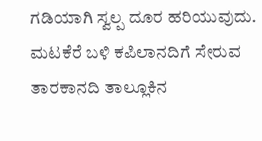ಗಡಿಯಾಗಿ ಸ್ವಲ್ಪ ದೂರ ಹರಿಯುವುದು. ಮಟಕೆರೆ ಬಳಿ ಕಪಿಲಾನದಿಗೆ ಸೇರುವ ತಾರಕಾನದಿ ತಾಲ್ಲೂಕಿನ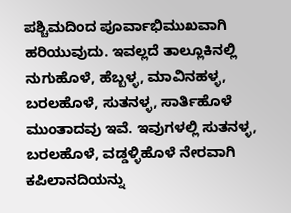ಪಶ್ಚಿಮದಿಂದ ಪೂರ್ವಾಭಿಮುಖವಾಗಿ ಹರಿಯುವುದು. ಇವಲ್ಲದೆ ತಾಲ್ಲೂಕಿನಲ್ಲಿ ನುಗುಹೊಳೆ, ಹೆಬ್ಬಳ್ಳ, ಮಾವಿನಹಳ್ಳ, ಬರಲಹೊಳೆ, ಸುತನಳ್ಳ, ಸಾರ್ತಿಹೊಳೆ ಮುಂತಾದವು ಇವೆ. ಇವುಗಳಲ್ಲಿ ಸುತನಳ್ಳ, ಬರಲಹೊಳೆ, ವಡ್ಡಳ್ಳಿಹೊಳೆ ನೇರವಾಗಿ ಕಪಿಲಾನದಿಯನ್ನು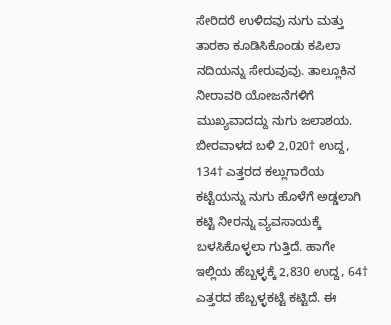ಸೇರಿದರೆ ಉಳಿದವು ನುಗು ಮತ್ತು ತಾರಕಾ ಕೂಡಿಸಿಕೊಂಡು ಕಪಿಲಾ ನದಿಯನ್ನು ಸೇರುವುವು. ತಾಲ್ಲೂಕಿನ ನೀರಾವರಿ ಯೋಜನೆಗಳಿಗೆ ಮುಖ್ಯವಾದದ್ದು ನುಗು ಜಲಾಶಯ. ಬೀರವಾಳದ ಬಳಿ 2,020† ಉದ್ದ, 134† ಎತ್ತರದ ಕಲ್ಲುಗಾರೆಯ ಕಟ್ಟೆಯನ್ನು ನುಗು ಹೊಳೆಗೆ ಅಡ್ಡಲಾಗಿ ಕಟ್ಟಿ ನೀರನ್ನು ವ್ಯವಸಾಯಕ್ಕೆ ಬಳಸಿಕೊಳ್ಳಲಾ ಗುತ್ತಿದೆ. ಹಾಗೇ ಇಲ್ಲಿಯ ಹೆಬ್ಬಳ್ಳಕ್ಕೆ 2,830 ಉದ್ದ, 64† ಎತ್ತರದ ಹೆಬ್ಬಳ್ಳಕಟ್ಟೆ ಕಟ್ಟಿದೆ. ಈ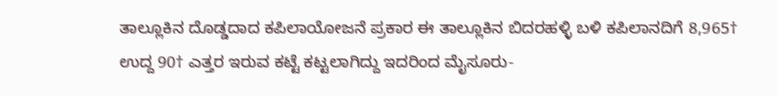ತಾಲ್ಲೂಕಿನ ದೊಡ್ಡದಾದ ಕಪಿಲಾಯೋಜನೆ ಪ್ರಕಾರ ಈ ತಾಲ್ಲೂಕಿನ ಬಿದರಹಳ್ಳಿ ಬಳಿ ಕಪಿಲಾನದಿಗೆ 8,965† ಉದ್ದ 90† ಎತ್ತರ ಇರುವ ಕಟ್ಟೆ ಕಟ್ಟಲಾಗಿದ್ದು ಇದರಿಂದ ಮೈಸೂರು-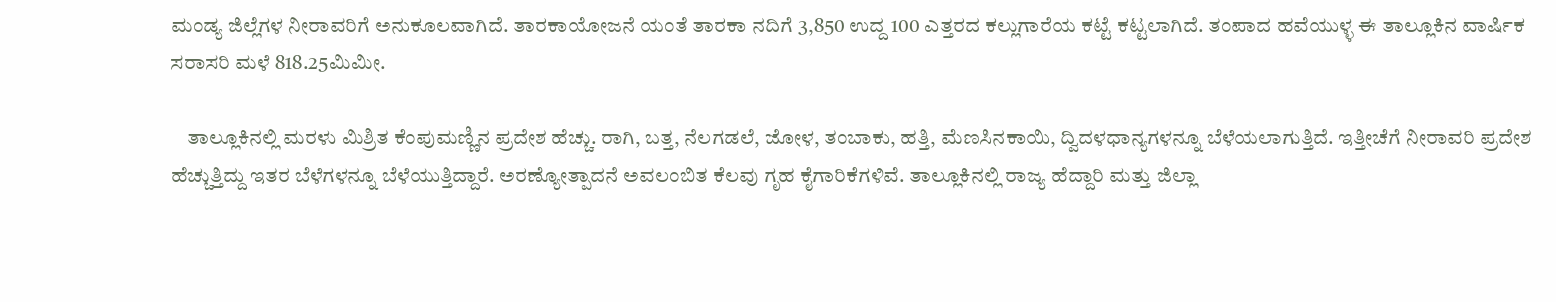ಮಂಡ್ಯ ಜಿಲ್ಲೆಗಳ ನೀರಾವರಿಗೆ ಅನುಕೂಲವಾಗಿದೆ. ತಾರಕಾಯೋಜನೆ ಯಂತೆ ತಾರಕಾ ನದಿಗೆ 3,850 ಉದ್ದ 100 ಎತ್ತರದ ಕಲ್ಲುಗಾರೆಯ ಕಟ್ಟೆ ಕಟ್ಟಲಾಗಿದೆ. ತಂಪಾದ ಹವೆಯುಳ್ಳ ಈ ತಾಲ್ಲೂಕಿನ ವಾರ್ಷಿಕ ಸರಾಸರಿ ಮಳೆ 818.25ಮಿಮೀ.

    ತಾಲ್ಲೂಕಿನಲ್ಲಿ ಮರಳು ಮಿಶ್ರಿತ ಕೆಂಪುಮಣ್ಣಿನ ಪ್ರದೇಶ ಹೆಚ್ಚು. ರಾಗಿ, ಬತ್ತ, ನೆಲಗಡಲೆ, ಜೋಳ, ತಂಬಾಕು, ಹತ್ತಿ, ಮೆಣಸಿನಕಾಯಿ, ದ್ವಿದಳಧಾನ್ಯಗಳನ್ನೂ ಬೆಳೆಯಲಾಗುತ್ತಿದೆ. ಇತ್ತೀಚೆಗೆ ನೀರಾವರಿ ಪ್ರದೇಶ ಹೆಚ್ಚುತ್ತಿದ್ದು ಇತರ ಬೆಳೆಗಳನ್ನೂ ಬೆಳೆಯುತ್ತಿದ್ದಾರೆ. ಅರಣ್ಯೋತ್ಪಾದನೆ ಅವಲಂಬಿತ ಕೆಲವು ಗೃಹ ಕೈಗಾರಿಕೆಗಳಿವೆ. ತಾಲ್ಲೂಕಿನಲ್ಲಿ ರಾಜ್ಯ ಹೆದ್ದಾರಿ ಮತ್ತು ಜಿಲ್ಲಾ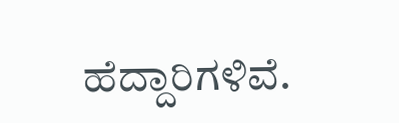ಹೆದ್ದಾರಿಗಳಿವೆ.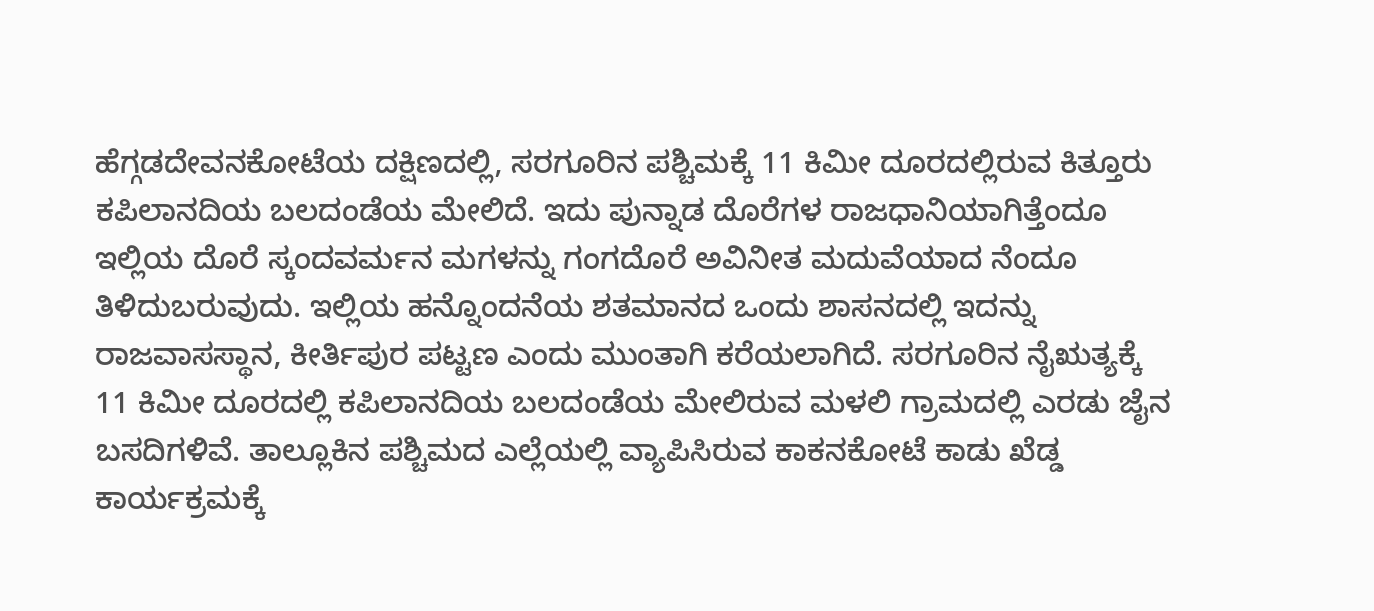ಹೆಗ್ಗಡದೇವನಕೋಟೆಯ ದಕ್ಷಿಣದಲ್ಲಿ, ಸರಗೂರಿನ ಪಶ್ಚಿಮಕ್ಕೆ 11 ಕಿಮೀ ದೂರದಲ್ಲಿರುವ ಕಿತ್ತೂರು ಕಪಿಲಾನದಿಯ ಬಲದಂಡೆಯ ಮೇಲಿದೆ. ಇದು ಪುನ್ನಾಡ ದೊರೆಗಳ ರಾಜಧಾನಿಯಾಗಿತ್ತೆಂದೂ ಇಲ್ಲಿಯ ದೊರೆ ಸ್ಕಂದವರ್ಮನ ಮಗಳನ್ನು ಗಂಗದೊರೆ ಅವಿನೀತ ಮದುವೆಯಾದ ನೆಂದೂ ತಿಳಿದುಬರುವುದು. ಇಲ್ಲಿಯ ಹನ್ನೊಂದನೆಯ ಶತಮಾನದ ಒಂದು ಶಾಸನದಲ್ಲಿ ಇದನ್ನು ರಾಜವಾಸಸ್ಥಾನ, ಕೀರ್ತಿಪುರ ಪಟ್ಟಣ ಎಂದು ಮುಂತಾಗಿ ಕರೆಯಲಾಗಿದೆ. ಸರಗೂರಿನ ನೈಋತ್ಯಕ್ಕೆ 11 ಕಿಮೀ ದೂರದಲ್ಲಿ ಕಪಿಲಾನದಿಯ ಬಲದಂಡೆಯ ಮೇಲಿರುವ ಮಳಲಿ ಗ್ರಾಮದಲ್ಲಿ ಎರಡು ಜೈನ ಬಸದಿಗಳಿವೆ. ತಾಲ್ಲೂಕಿನ ಪಶ್ಚಿಮದ ಎಲ್ಲೆಯಲ್ಲಿ ವ್ಯಾಪಿಸಿರುವ ಕಾಕನಕೋಟೆ ಕಾಡು ಖೆಡ್ಡ ಕಾರ್ಯಕ್ರಮಕ್ಕೆ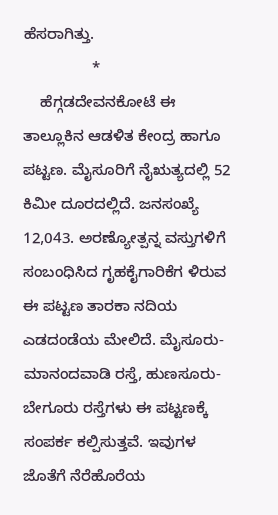ಹೆಸರಾಗಿತ್ತು.
                *
    ಹೆಗ್ಗಡದೇವನಕೋಟೆ ಈ ತಾಲ್ಲೂಕಿನ ಆಡಳಿತ ಕೇಂದ್ರ ಹಾಗೂ ಪಟ್ಟಣ. ಮೈಸೂರಿಗೆ ನೈಋತ್ಯದಲ್ಲಿ 52 ಕಿಮೀ ದೂರದಲ್ಲಿದೆ. ಜನಸಂಖ್ಯೆ 12,043. ಅರಣ್ಯೋತ್ಪನ್ನ ವಸ್ತುಗಳಿಗೆ ಸಂಬಂಧಿಸಿದ ಗೃಹಕೈಗಾರಿಕೆಗ ಳಿರುವ ಈ ಪಟ್ಟಣ ತಾರಕಾ ನದಿಯ ಎಡದಂಡೆಯ ಮೇಲಿದೆ. ಮೈಸೂರು-ಮಾನಂದವಾಡಿ ರಸ್ತೆ, ಹುಣಸೂರು-ಬೇಗೂರು ರಸ್ತೆಗಳು ಈ ಪಟ್ಟಣಕ್ಕೆ ಸಂಪರ್ಕ ಕಲ್ಪಿಸುತ್ತವೆ. ಇವುಗಳ ಜೊತೆಗೆ ನೆರೆಹೊರೆಯ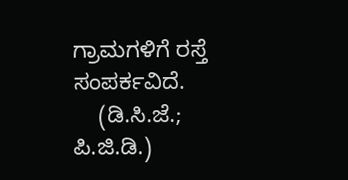ಗ್ರಾಮಗಳಿಗೆ ರಸ್ತೆ ಸಂಪರ್ಕವಿದೆ.
    (ಡಿ.ಸಿ.ಜೆ.; ಪಿ.ಜಿ.ಡಿ.)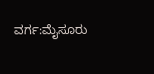ವರ್ಗ:ಮೈಸೂರು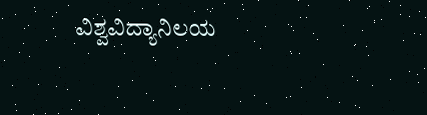ವಿಶ್ವವಿದ್ಯಾನಿಲಯ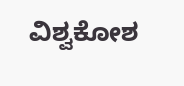ವಿಶ್ವಕೋಶ